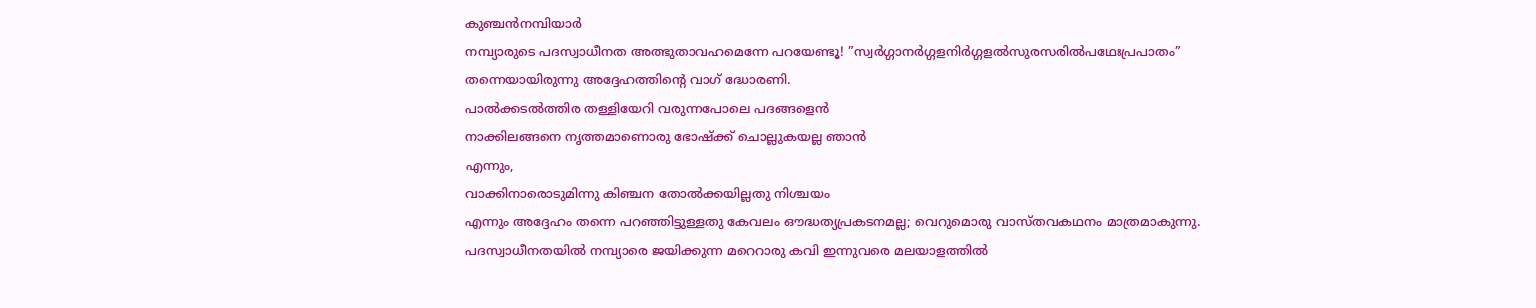കുഞ്ചൻനമ്പിയാർ
നമ്പ്യാരുടെ പദസ്വാധീനത അത്ഭുതാവഹമെന്നേ പറയേണ്ടൂ! ”സ്വർഗ്ഗാനർഗ്ഗളനിർഗ്ഗളൽസുരസരിൽപഥേഃപ്രപാതം” തന്നെയായിരുന്നു അദ്ദേഹത്തിൻ്റെ വാഗ് ദ്ധോരണി.
പാൽക്കടൽത്തിര തള്ളിയേറി വരുന്നപോലെ പദങ്ങളെൻ
നാക്കിലങ്ങനെ നൃത്തമാണൊരു ഭോഷ്ക്ക് ചൊല്ലുകയല്ല ഞാൻ
എന്നും,
വാക്കിനാരൊടുമിന്നു കിഞ്ചന തോൽക്കയില്ലതു നിശ്ചയം
എന്നും അദ്ദേഹം തന്നെ പറഞ്ഞിട്ടുള്ളതു കേവലം ഔദ്ധത്യപ്രകടനമല്ല; വെറുമൊരു വാസ്തവകഥനം മാത്രമാകുന്നു. പദസ്വാധീനതയിൽ നമ്പ്യാരെ ജയിക്കുന്ന മറെറാരു കവി ഇന്നുവരെ മലയാളത്തിൽ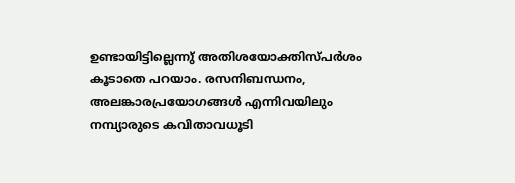ഉണ്ടായിട്ടില്ലെന്നു് അതിശയോക്തിസ്പർശം കൂടാതെ പറയാം. രസനിബന്ധനം, അലങ്കാരപ്രയോഗങ്ങൾ എന്നിവയിലും നമ്പ്യാരുടെ കവിതാവധൂടി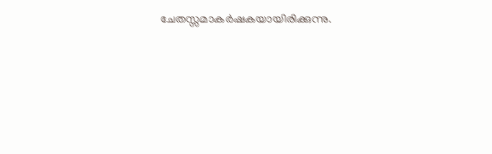ചേതസ്സമാകർഷകയായിരിക്കുന്നു.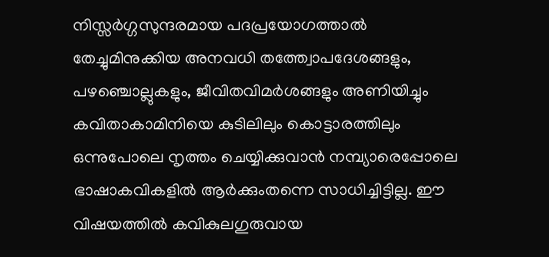നിസ്സർഗ്ഗസുന്ദരമായ പദപ്രയോഗത്താൽ തേച്ചുമിനുക്കിയ അനവധി തത്ത്വോപദേശങ്ങളും, പഴഞ്ചൊല്ലുകളും, ജീവിതവിമർശങ്ങളും അണിയിച്ചും കവിതാകാമിനിയെ കുടിലിലും കൊട്ടാരത്തിലും ഒന്നുപോലെ നൃത്തം ചെയ്യിക്കുവാൻ നമ്പ്യാരെപ്പോലെ ഭാഷാകവികളിൽ ആർക്കുംതന്നെ സാധിച്ചിട്ടില്ല. ഈ വിഷയത്തിൽ കവികുലഗുരുവായ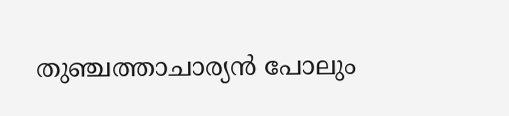തുഞ്ചത്താചാര്യൻ പോലും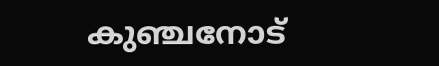കുഞ്ചനോട്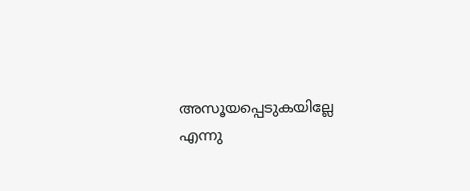അസൂയപ്പെടുകയില്ലേ എന്നു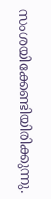സംശയിക്കേണ്ടിയിരിക്കുന്നു.